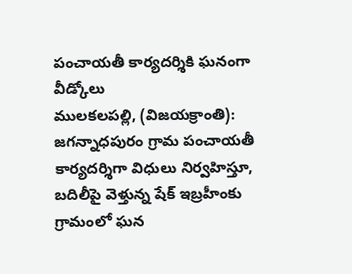పంచాయతీ కార్యదర్శికి ఘనంగా వీడ్కోలు
ములకలపల్లి, (విజయక్రాంతి): జగన్నాధపురం గ్రామ పంచాయతీ కార్యదర్శిగా విధులు నిర్వహిస్తూ, బదిలీపై వెళ్తున్న షేక్ ఇబ్రహీంకు గ్రామంలో ఘన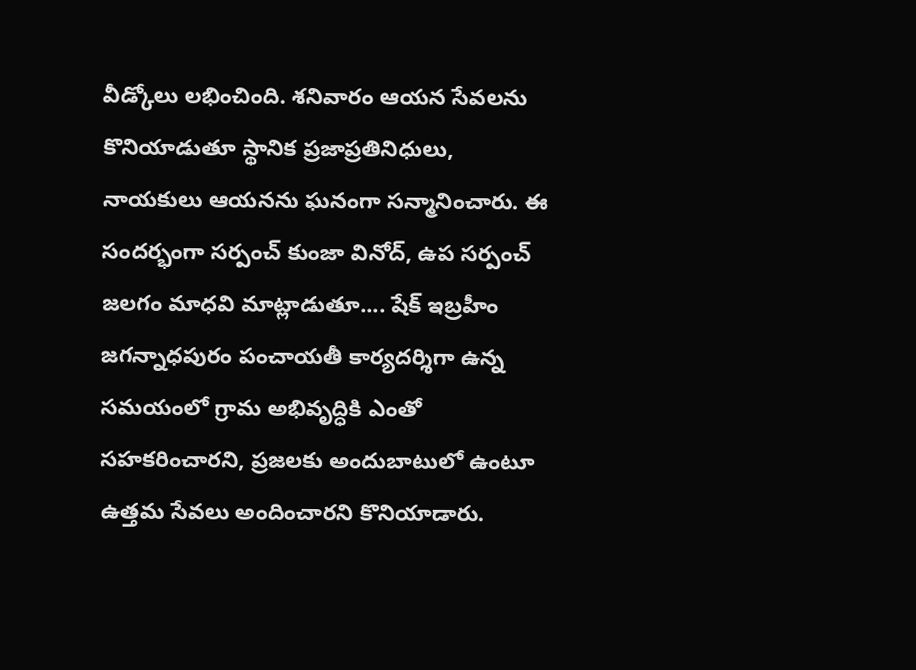వీడ్కోలు లభించింది. శనివారం ఆయన సేవలను కొనియాడుతూ స్థానిక ప్రజాప్రతినిధులు, నాయకులు ఆయనను ఘనంగా సన్మానించారు. ఈ సందర్భంగా సర్పంచ్ కుంజా వినోద్, ఉప సర్పంచ్ జలగం మాధవి మాట్లాడుతూ.... షేక్ ఇబ్రహీం జగన్నాధపురం పంచాయతీ కార్యదర్శిగా ఉన్న సమయంలో గ్రామ అభివృద్ధికి ఎంతో సహకరించారని, ప్రజలకు అందుబాటులో ఉంటూ ఉత్తమ సేవలు అందించారని కొనియాడారు.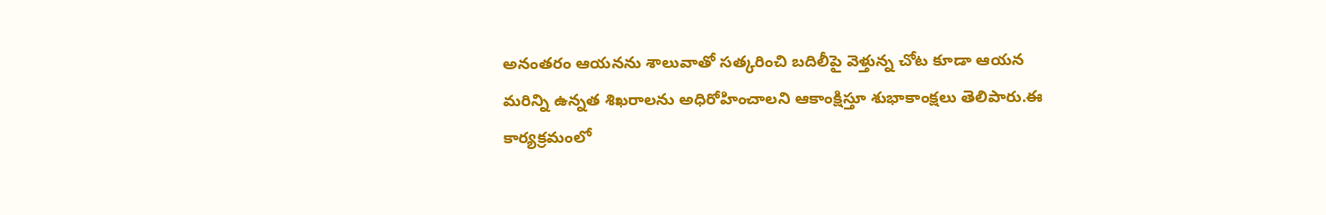అనంతరం ఆయనను శాలువాతో సత్కరించి బదిలీపై వెళ్తున్న చోట కూడా ఆయన మరిన్ని ఉన్నత శిఖరాలను అధిరోహించాలని ఆకాంక్షిస్తూ శుభాకాంక్షలు తెలిపారు.ఈ కార్యక్రమంలో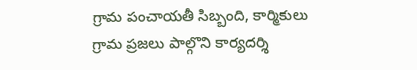గ్రామ పంచాయతీ సిబ్బంది, కార్మికులు గ్రామ ప్రజలు పాల్గొని కార్యదర్శి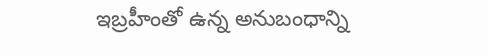ఇబ్రహీంతో ఉన్న అనుబంధాన్ని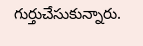గుర్తుచేసుకున్నారు.